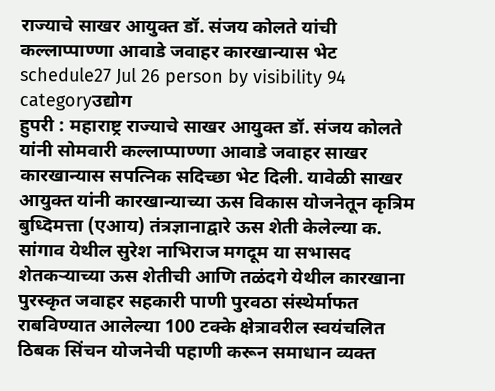राज्याचे साखर आयुक्त डॉ. संजय कोलते यांची कल्लाप्पाण्णा आवाडे जवाहर कारखान्यास भेट
schedule27 Jul 26 person by visibility 94 categoryउद्योग
हुपरी : महाराष्ट्र राज्याचे साखर आयुक्त डॉ. संजय कोलते यांनी सोमवारी कल्लाप्पाण्णा आवाडे जवाहर साखर कारखान्यास सपत्निक सदिच्छा भेट दिली. यावेळी साखर आयुक्त यांनी कारखान्याच्या ऊस विकास योजनेतून कृत्रिम बुध्दिमत्ता (एआय) तंत्रज्ञानाद्वारे ऊस शेती केलेल्या क. सांगाव येथील सुरेश नाभिराज मगदूम या सभासद शेतकऱ्याच्या ऊस शेतीची आणि तळंदगे येथील कारखाना पुरस्कृत जवाहर सहकारी पाणी पुरवठा संस्थेर्माफत राबविण्यात आलेल्या 100 टक्के क्षेत्रावरील स्वयंचलित ठिबक सिंचन योजनेची पहाणी करून समाधान व्यक्त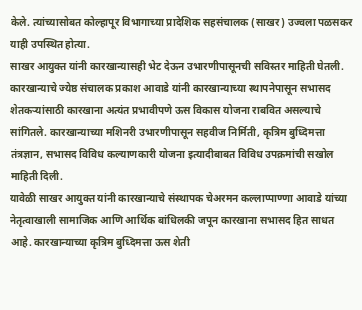केले. त्यांच्यासोबत कोल्हापूर विभागाच्या प्रादेशिक सहसंचालक (साखर) उज्वला पळसकर याही उपस्थित होत्या.
साखर आयुक्त यांनी कारखान्यासही भेट देऊन उभारणीपासूनची सविस्तर माहिती घेतली. कारखान्याचे ज्येष्ठ संचालक प्रकाश आवाडे यांनी कारखान्याच्या स्थापनेपासून सभासद शेतकऱ्यांसाठी कारखाना अत्यंत प्रभावीपणे ऊस विकास योजना राबवित असल्याचे सांगितले. कारखान्याच्या मशिनरी उभारणीपासून सहवीज निर्मिती, कृत्रिम बुध्दिमत्ता तंत्रज्ञान, सभासद विविध कल्याणकारी योजना इत्यादीबाबत विविध उपक्रमांची सखोल माहिती दिली.
यावेळी साखर आयुक्त यांनी कारखान्याचे संस्थापक चेअरमन कल्लाप्पाण्णा आवाडे यांच्या नेतृत्वाखाली सामाजिक आणि आर्थिक बांधिलकी जपून कारखाना सभासद हित साधत आहे. कारखान्याच्या कृत्रिम बुध्दिमत्ता ऊस शेती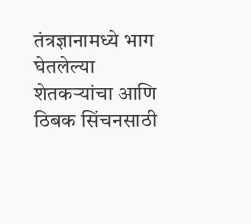तंत्रज्ञानामध्ये भाग घेतलेल्या शेतकऱ्यांचा आणि ठिबक सिंचनसाठी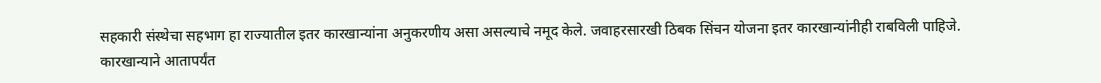सहकारी संस्थेचा सहभाग हा राज्यातील इतर कारखान्यांना अनुकरणीय असा असल्याचे नमूद केले. जवाहरसारखी ठिबक सिंचन योजना इतर कारखान्यांनीही राबविली पाहिजे.
कारखान्याने आतापर्यंत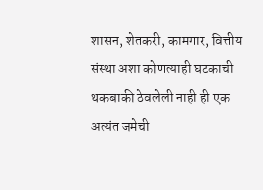शासन, शेतकरी, कामगार, वित्तीय संस्था अशा कोणत्याही घटकाची थकबाकी ठेवलेली नाही ही एक अत्यंत जमेची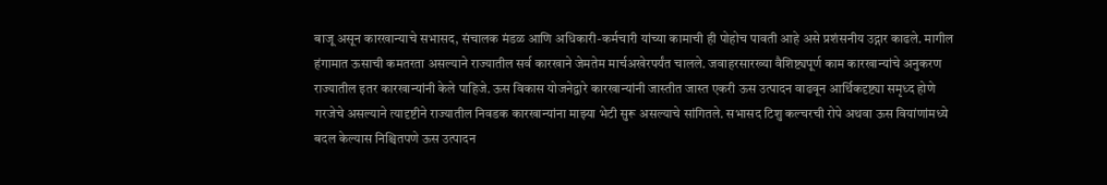बाजू असून कारखान्याचे सभासद, संचालक मंडळ आणि अधिकारी-कर्मचारी यांच्या कामाची ही पोहोच पावती आहे असे प्रशंसनीय उद्गार काढले. मागील हंगामात ऊसाची कमतरता असल्याने राज्यातील सर्व कारखाने जेमतेम मार्चअखेरपर्यंत चालले. जवाहरसारख्या वैशिष्ट्यपूर्ण काम कारखान्यांचे अनुकरण राज्यातील इतर कारखान्यांनी केले पाहिजे. ऊस विकास योजनेद्वारे कारखान्यांनी जास्तीत जास्त एकरी ऊस उत्पादन वाढवून आर्थिकदृष्ट्या समृध्द होणे गरजेचे असल्याने त्यादृष्टीने राज्यातील निवडक कारखान्यांना माझ्या भेटी सुरू असल्याचे सांगितले. सभासद टिशु कल्चरची रोपे अथवा ऊस वियांणांमध्ये बदल केल्यास निश्चितपणे ऊस उत्पादन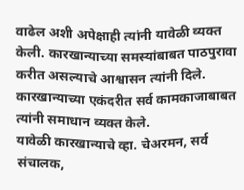वाढेल अशी अपेक्षाही त्यांनी यावेळी व्यक्त केली. कारखान्याच्या समस्यांबाबत पाठपुरावा करीत असल्याचे आश्वासन त्यांनी दिले.
कारखान्याच्या एकंदरीत सर्व कामकाजाबाबत त्यांनी समाधान व्यक्त केले.
यावेळी कारखान्याचे व्हा. चेअरमन, सर्व संचालक,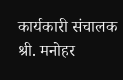कार्यकारी संचालक श्री. मनोहर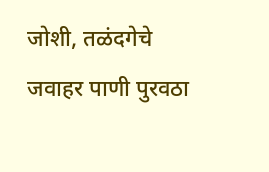जोशी, तळंदगेचे जवाहर पाणी पुरवठा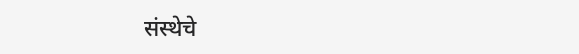संस्थेचे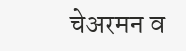चेअरमन व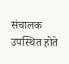संचालक उपस्थित होते